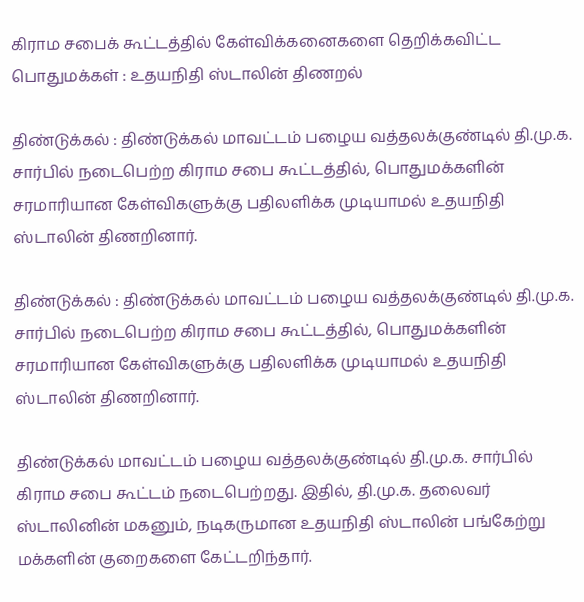கிராம சபைக் கூட்டத்தில் கேள்விக்கனைகளை தெறிக்கவிட்ட பொதுமக்கள் : உதயநிதி ஸ்டாலின் திணறல்

திண்டுக்கல் : திண்டுக்கல் மாவட்டம் பழைய வத்தலக்குண்டில் தி.மு.க. சார்பில் நடைபெற்ற கிராம சபை கூட்டத்தில், பொதுமக்களின் சரமாரியான கேள்விகளுக்கு பதிலளிக்க முடியாமல் உதயநிதி ஸ்டாலின் திணறினார்.

திண்டுக்கல் : திண்டுக்கல் மாவட்டம் பழைய வத்தலக்குண்டில் தி.மு.க. சார்பில் நடைபெற்ற கிராம சபை கூட்டத்தில், பொதுமக்களின் சரமாரியான கேள்விகளுக்கு பதிலளிக்க முடியாமல் உதயநிதி ஸ்டாலின் திணறினார்.

திண்டுக்கல் மாவட்டம் பழைய வத்தலக்குண்டில் தி.மு.க. சார்பில் கிராம சபை கூட்டம் நடைபெற்றது. இதில், தி.மு.க. தலைவர் ஸ்டாலினின் மகனும், நடிகருமான உதயநிதி ஸ்டாலின் பங்கேற்று மக்களின் குறைகளை கேட்டறிந்தார்.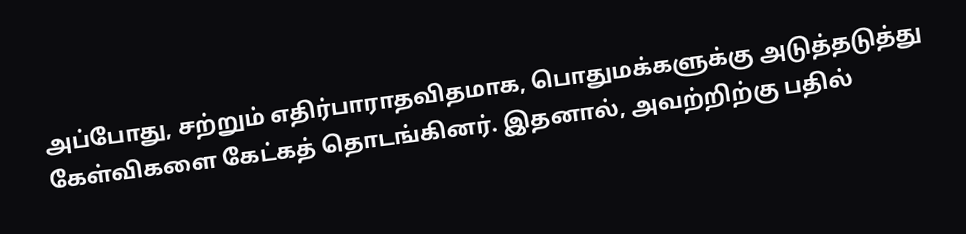அப்போது, சற்றும் எதிர்பாராதவிதமாக, பொதுமக்களுக்கு அடுத்தடுத்து கேள்விகளை கேட்கத் தொடங்கினர். இதனால், அவற்றிற்கு பதில்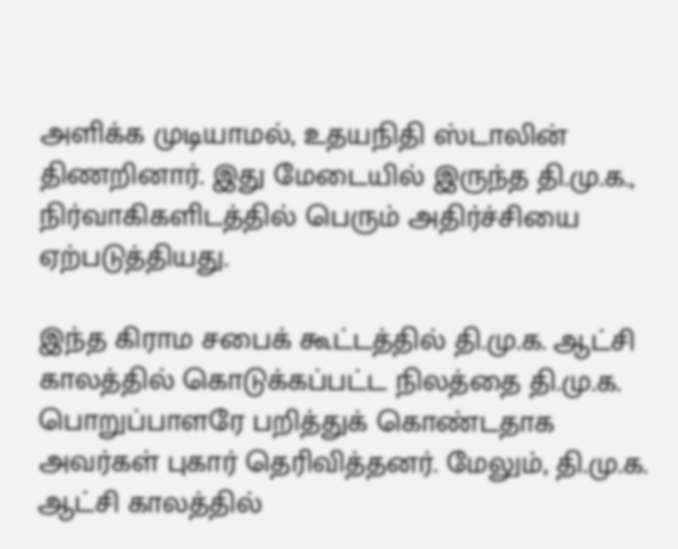அளிக்க முடியாமல், உதயநிதி ஸ்டாலின் திணறினார். இது மேடையில் இருந்த தி.மு.க., நிர்வாகிகளிடத்தில் பெரும் அதிர்ச்சியை ஏற்படுத்தியது.

இந்த கிராம சபைக் கூட்டத்தில் தி.மு.க. ஆட்சி காலத்தில் கொடுக்கப்பட்ட நிலத்தை தி.மு.க. பொறுப்பாளரே பறித்துக் கொண்டதாக அவர்கள் புகார் தெரிவித்தனர். மேலும், தி.மு.க. ஆட்சி காலத்தில்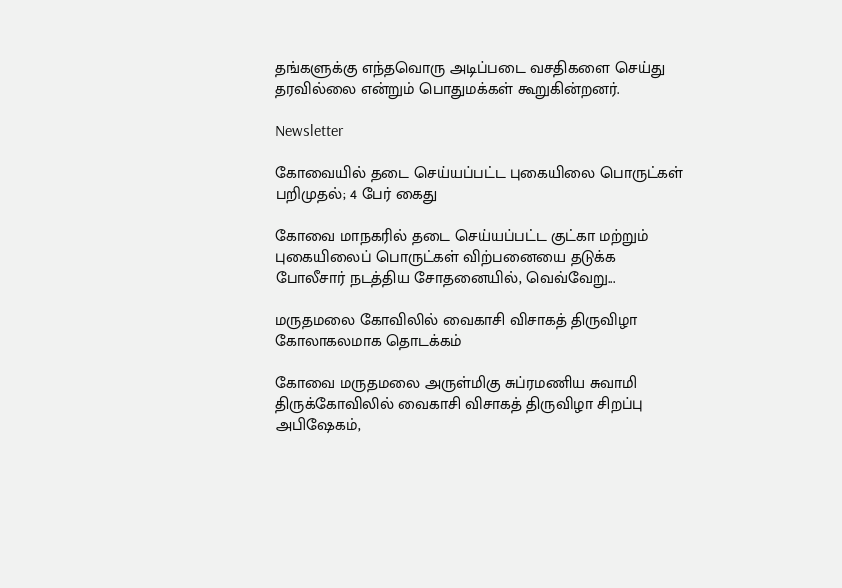தங்களுக்கு எந்தவொரு அடிப்படை வசதிகளை செய்து தரவில்லை என்றும் பொதுமக்கள் கூறுகின்றனர்.

Newsletter

கோவையில் தடை செய்யப்பட்ட புகையிலை பொருட்கள் பறிமுதல்; 4 பேர் கைது

கோவை மாநகரில் தடை செய்யப்பட்ட குட்கா மற்றும் புகையிலைப் பொருட்கள் விற்பனையை தடுக்க போலீசார் நடத்திய சோதனையில், வெவ்வேறு...

மருதமலை கோவிலில் வைகாசி விசாகத் திருவிழா கோலாகலமாக தொடக்கம்

கோவை மருதமலை அருள்மிகு சுப்ரமணிய சுவாமி திருக்கோவிலில் வைகாசி விசாகத் திருவிழா சிறப்பு அபிஷேகம்,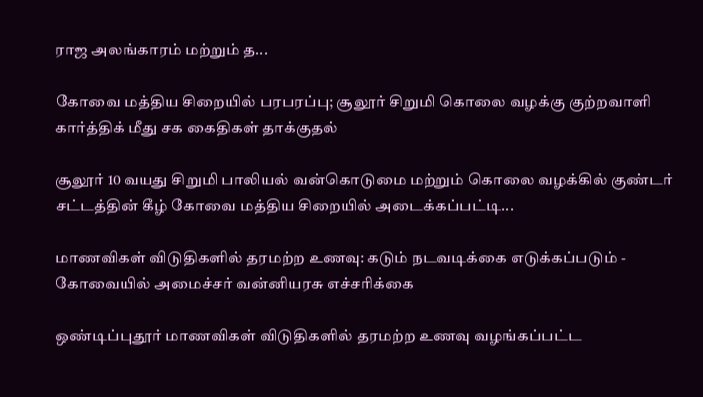ராஜ அலங்காரம் மற்றும் த...

கோவை மத்திய சிறையில் பரபரப்பு; சூலூர் சிறுமி கொலை வழக்கு குற்றவாளி கார்த்திக் மீது சக கைதிகள் தாக்குதல்

சூலூர் 10 வயது சிறுமி பாலியல் வன்கொடுமை மற்றும் கொலை வழக்கில் குண்டர் சட்டத்தின் கீழ் கோவை மத்திய சிறையில் அடைக்கப்பட்டி...

மாணவிகள் விடுதிகளில் தரமற்ற உணவு: கடும் நடவடிக்கை எடுக்கப்படும் - கோவையில் அமைச்சர் வன்னியரசு எச்சரிக்கை

ஒண்டிப்புதூர் மாணவிகள் விடுதிகளில் தரமற்ற உணவு வழங்கப்பட்ட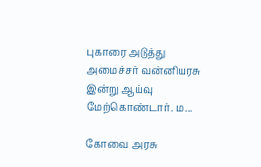புகாரை அடுத்து அமைச்சர் வன்னியரசு இன்று ஆய்வு மேற்கொண்டார். ம...

கோவை அரசு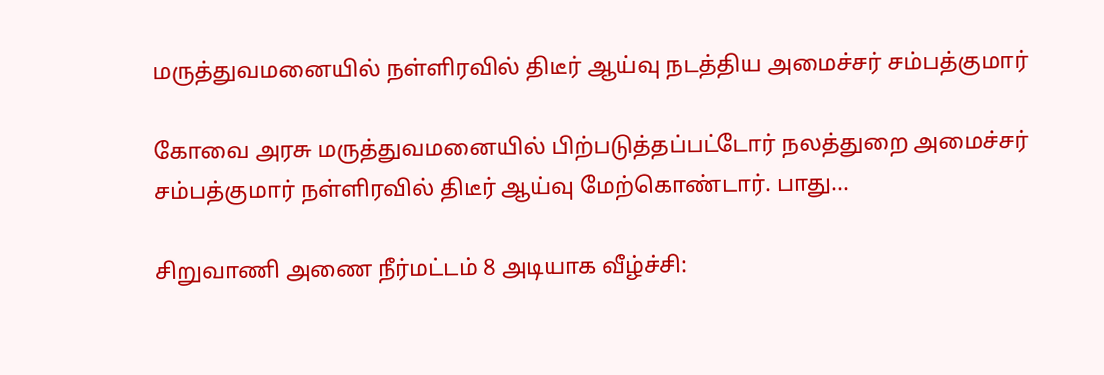மருத்துவமனையில் நள்ளிரவில் திடீர் ஆய்வு நடத்திய அமைச்சர் சம்பத்குமார்

கோவை அரசு மருத்துவமனையில் பிற்படுத்தப்பட்டோர் நலத்துறை அமைச்சர் சம்பத்குமார் நள்ளிரவில் திடீர் ஆய்வு மேற்கொண்டார். பாது...

சிறுவாணி அணை நீர்மட்டம் 8 அடியாக வீழ்ச்சி: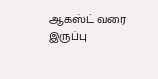ஆகஸ்ட் வரை இருப்பு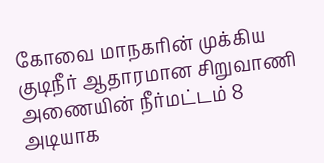கோவை மாநகரின் முக்கிய குடிநீர் ஆதாரமான சிறுவாணி அணையின் நீர்மட்டம் 8 அடியாக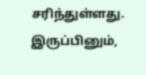சரிந்துள்ளது. இருப்பினும்,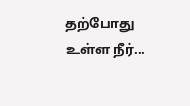தற்போது உள்ள நீர்...